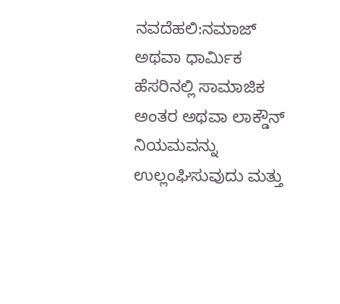ನವದೆಹಲಿ:ನಮಾಜ್ ಅಥವಾ ಧಾರ್ಮಿಕ ಹೆಸರಿನಲ್ಲಿ ಸಾಮಾಜಿಕ ಅಂತರ ಅಥವಾ ಲಾಕ್ಡೌನ್ ನಿಯಮವನ್ನು ಉಲ್ಲಂಘಿಸುವುದು ಮತ್ತು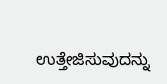ಉತ್ತೇಜಿಸುವುದನ್ನು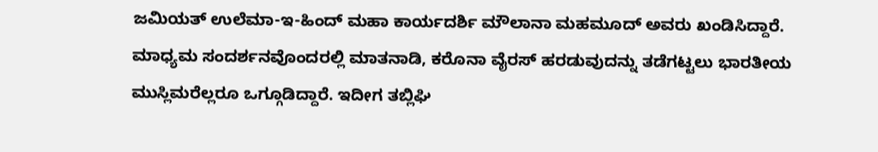ಜಮಿಯತ್ ಉಲೆಮಾ-ಇ-ಹಿಂದ್ ಮಹಾ ಕಾರ್ಯದರ್ಶಿ ಮೌಲಾನಾ ಮಹಮೂದ್ ಅವರು ಖಂಡಿಸಿದ್ದಾರೆ.
ಮಾಧ್ಯಮ ಸಂದರ್ಶನವೊಂದರಲ್ಲಿ ಮಾತನಾಡಿ, ಕರೊನಾ ವೈರಸ್ ಹರಡುವುದನ್ನು ತಡೆಗಟ್ಟಲು ಭಾರತೀಯ ಮುಸ್ಲಿಮರೆಲ್ಲರೂ ಒಗ್ಗೂಡಿದ್ದಾರೆ. ಇದೀಗ ತಬ್ಲಿಘಿ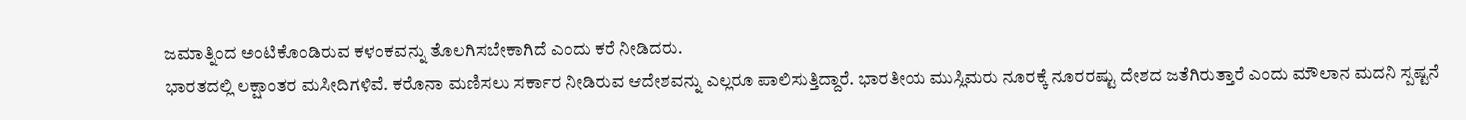ಜಮಾತ್ನಿಂದ ಅಂಟಿಕೊಂಡಿರುವ ಕಳಂಕವನ್ನು ತೊಲಗಿಸಬೇಕಾಗಿದೆ ಎಂದು ಕರೆ ನೀಡಿದರು.
ಭಾರತದಲ್ಲಿ ಲಕ್ಷಾಂತರ ಮಸೀದಿಗಳಿವೆ. ಕರೊನಾ ಮಣಿಸಲು ಸರ್ಕಾರ ನೀಡಿರುವ ಆದೇಶವನ್ನು ಎಲ್ಲರೂ ಪಾಲಿಸುತ್ತಿದ್ದಾರೆ. ಭಾರತೀಯ ಮುಸ್ಲಿಮರು ನೂರಕ್ಕೆ ನೂರರಷ್ಟು ದೇಶದ ಜತೆಗಿರುತ್ತಾರೆ ಎಂದು ಮೌಲಾನ ಮದನಿ ಸ್ಪಷ್ಟನೆ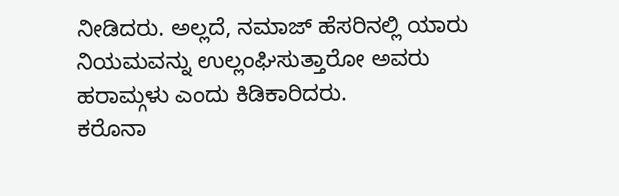ನೀಡಿದರು. ಅಲ್ಲದೆ, ನಮಾಜ್ ಹೆಸರಿನಲ್ಲಿ ಯಾರು ನಿಯಮವನ್ನು ಉಲ್ಲಂಘಿಸುತ್ತಾರೋ ಅವರು ಹರಾಮ್ಗಳು ಎಂದು ಕಿಡಿಕಾರಿದರು.
ಕರೊನಾ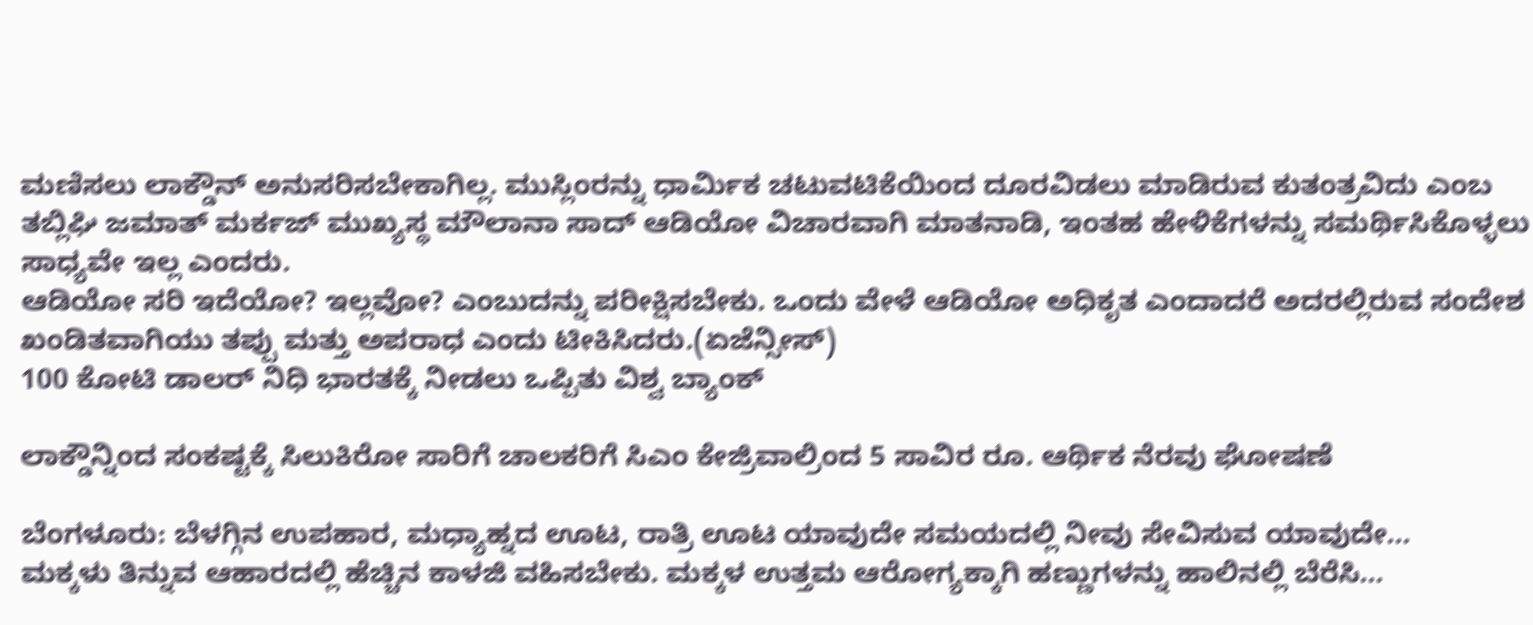ಮಣಿಸಲು ಲಾಕ್ಡೌನ್ ಅನುಸರಿಸಬೇಕಾಗಿಲ್ಲ. ಮುಸ್ಲಿಂರನ್ನು ಧಾರ್ಮಿಕ ಚಟುವಟಿಕೆಯಿಂದ ದೂರವಿಡಲು ಮಾಡಿರುವ ಕುತಂತ್ರವಿದು ಎಂಬ ತಬ್ಲಿಘಿ ಜಮಾತ್ ಮರ್ಕಜ್ ಮುಖ್ಯಸ್ಥ ಮೌಲಾನಾ ಸಾದ್ ಆಡಿಯೋ ವಿಚಾರವಾಗಿ ಮಾತನಾಡಿ, ಇಂತಹ ಹೇಳಿಕೆಗಳನ್ನು ಸಮರ್ಥಿಸಿಕೊಳ್ಳಲು ಸಾಧ್ಯವೇ ಇಲ್ಲ ಎಂದರು.
ಆಡಿಯೋ ಸರಿ ಇದೆಯೋ? ಇಲ್ಲವೋ? ಎಂಬುದನ್ನು ಪರೀಕ್ಷಿಸಬೇಕು. ಒಂದು ವೇಳೆ ಆಡಿಯೋ ಅಧಿಕೃತ ಎಂದಾದರೆ ಅದರಲ್ಲಿರುವ ಸಂದೇಶ ಖಂಡಿತವಾಗಿಯು ತಪ್ಪು ಮತ್ತು ಅಪರಾಧ ಎಂದು ಟೀಕಿಸಿದರು.(ಏಜೆನ್ಸೀಸ್)
100 ಕೋಟಿ ಡಾಲರ್ ನಿಧಿ ಭಾರತಕ್ಕೆ ನೀಡಲು ಒಪ್ಪಿತು ವಿಶ್ವ ಬ್ಯಾಂಕ್

ಲಾಕ್ಡೌನ್ನಿಂದ ಸಂಕಷ್ಟಕ್ಕೆ ಸಿಲುಕಿರೋ ಸಾರಿಗೆ ಚಾಲಕರಿಗೆ ಸಿಎಂ ಕೇಜ್ರಿವಾಲ್ರಿಂದ 5 ಸಾವಿರ ರೂ. ಆರ್ಥಿಕ ನೆರವು ಘೋಷಣೆ

ಬೆಂಗಳೂರು: ಬೆಳಗ್ಗಿನ ಉಪಹಾರ, ಮಧ್ಯಾಹ್ನದ ಊಟ, ರಾತ್ರಿ ಊಟ ಯಾವುದೇ ಸಮಯದಲ್ಲಿ ನೀವು ಸೇವಿಸುವ ಯಾವುದೇ…
ಮಕ್ಕಳು ತಿನ್ನುವ ಆಹಾರದಲ್ಲಿ ಹೆಚ್ಚಿನ ಕಾಳಜಿ ವಹಿಸಬೇಕು. ಮಕ್ಕಳ ಉತ್ತಮ ಆರೋಗ್ಯಕ್ಕಾಗಿ ಹಣ್ಣುಗಳನ್ನು ಹಾಲಿನಲ್ಲಿ ಬೆರೆಸಿ…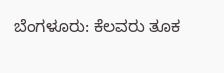ಬೆಂಗಳೂರು: ಕೆಲವರು ತೂಕ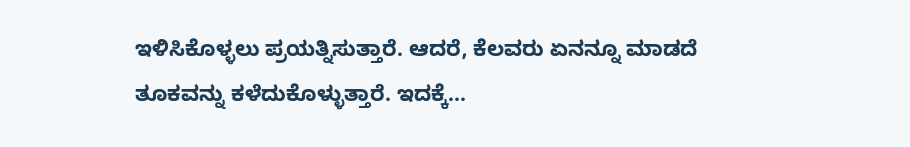ಇಳಿಸಿಕೊಳ್ಳಲು ಪ್ರಯತ್ನಿಸುತ್ತಾರೆ. ಆದರೆ, ಕೆಲವರು ಏನನ್ನೂ ಮಾಡದೆ ತೂಕವನ್ನು ಕಳೆದುಕೊಳ್ಳುತ್ತಾರೆ. ಇದಕ್ಕೆ…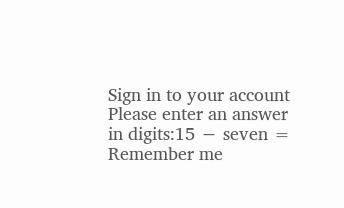Sign in to your account
Please enter an answer in digits:15 − seven =
Remember me